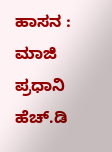ಹಾಸನ : ಮಾಜಿ ಪ್ರಧಾನಿ ಹೆಚ್.ಡಿ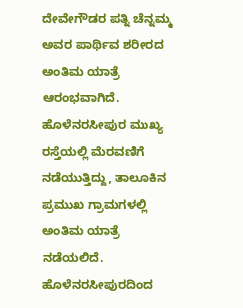ದೇವೇಗೌಡರ ಪತ್ನಿ ಚೆನ್ನಮ್ಮ ಅವರ ಪಾರ್ಥಿವ ಶರೀರದ ಅಂತಿಮ ಯಾತ್ರೆ ಆರಂಭವಾಗಿದೆ. ಹೊಳೆನರಸೀಪುರ ಮುಖ್ಯ ರಸ್ತೆಯಲ್ಲಿ ಮೆರವಣಿಗೆ ನಡೆಯುತ್ತಿದ್ದು, ತಾಲೂಕಿನ ಪ್ರಮುಖ ಗ್ರಾಮಗಳಲ್ಲಿ ಅಂತಿಮ ಯಾತ್ರೆ ನಡೆಯಲಿದೆ. ಹೊಳೆನರಸೀಪುರದಿಂದ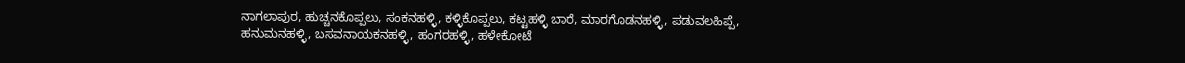ನಾಗಲಾಪುರ, ಹುಚ್ಚನಕೊಪ್ಪಲು, ಸಂಕನಹಳ್ಳಿ, ಕಳ್ಳಿಕೊಪ್ಪಲು, ಕಟ್ಟಹಳ್ಳಿ ಬಾರೆ, ಮಾರಗೊಡನಹಳ್ಳಿ, ಪಡುವಲಹಿಪ್ಪೆ, ಹನುಮನಹಳ್ಳಿ, ಬಸವನಾಯಕನಹಳ್ಳಿ, ಹಂಗರಹಳ್ಳಿ, ಹಳೇಕೋಟೆ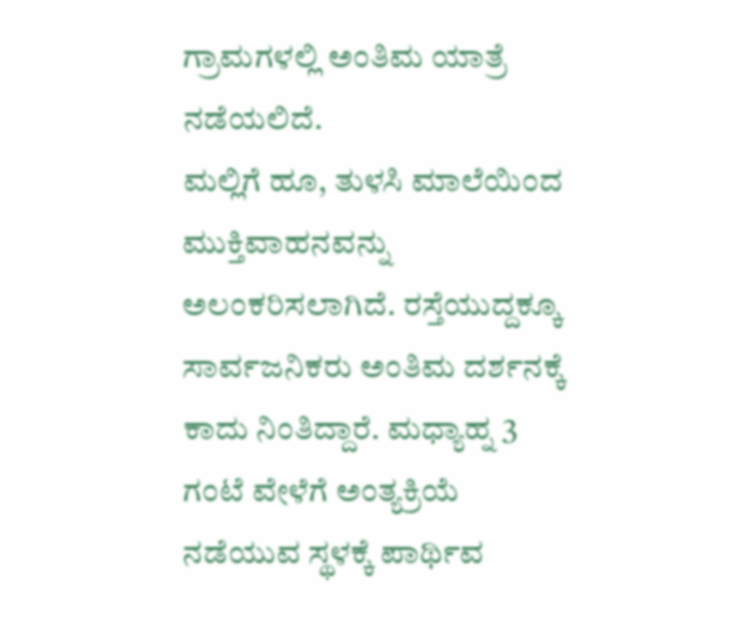ಗ್ರಾಮಗಳಲ್ಲಿ ಅಂತಿಮ ಯಾತ್ರೆ ನಡೆಯಲಿದೆ.
ಮಲ್ಲಿಗೆ ಹೂ, ತುಳಸಿ ಮಾಲೆಯಿಂದ ಮುಕ್ತಿವಾಹನವನ್ನು ಅಲಂಕರಿಸಲಾಗಿದೆ. ರಸ್ತೆಯುದ್ದಕ್ಕೂ ಸಾರ್ವಜನಿಕರು ಅಂತಿಮ ದರ್ಶನಕ್ಕೆ ಕಾದು ನಿಂತಿದ್ದಾರೆ. ಮಧ್ಯಾಹ್ನ 3 ಗಂಟೆ ವೇಳೆಗೆ ಅಂತ್ಯಕ್ರಿಯೆ ನಡೆಯುವ ಸ್ಥಳಕ್ಕೆ ಪಾರ್ಥಿವ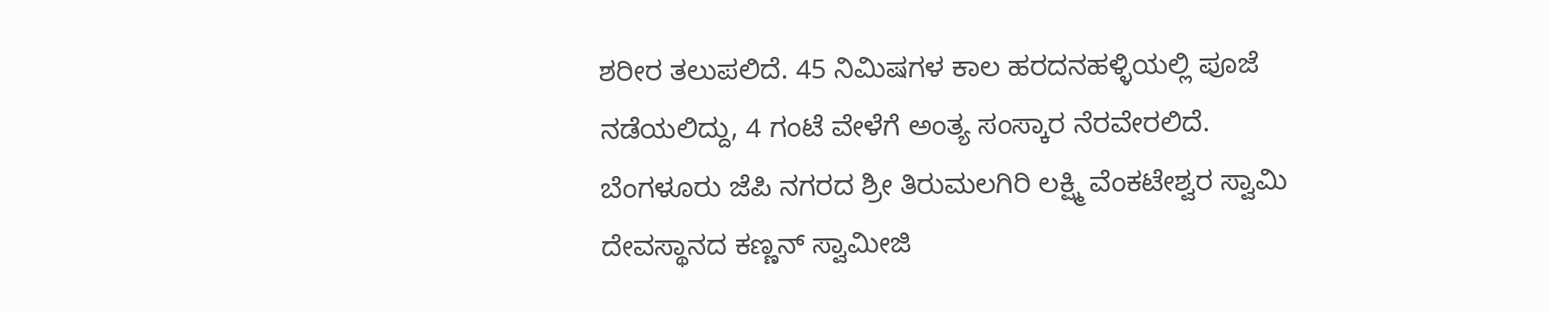ಶರೀರ ತಲುಪಲಿದೆ. 45 ನಿಮಿಷಗಳ ಕಾಲ ಹರದನಹಳ್ಳಿಯಲ್ಲಿ ಪೂಜೆ ನಡೆಯಲಿದ್ದು, 4 ಗಂಟೆ ವೇಳೆಗೆ ಅಂತ್ಯ ಸಂಸ್ಕಾರ ನೆರವೇರಲಿದೆ.
ಬೆಂಗಳೂರು ಜೆಪಿ ನಗರದ ಶ್ರೀ ತಿರುಮಲಗಿರಿ ಲಕ್ಷ್ಮಿ ವೆಂಕಟೇಶ್ವರ ಸ್ವಾಮಿ ದೇವಸ್ಥಾನದ ಕಣ್ಣನ್ ಸ್ವಾಮೀಜಿ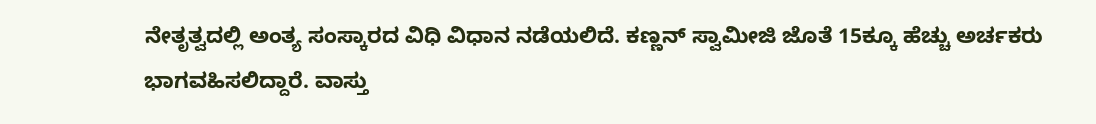ನೇತೃತ್ವದಲ್ಲಿ ಅಂತ್ಯ ಸಂಸ್ಕಾರದ ವಿಧಿ ವಿಧಾನ ನಡೆಯಲಿದೆ. ಕಣ್ಣನ್ ಸ್ವಾಮೀಜಿ ಜೊತೆ 15ಕ್ಕೂ ಹೆಚ್ಚು ಅರ್ಚಕರು ಭಾಗವಹಿಸಲಿದ್ದಾರೆ. ವಾಸ್ತು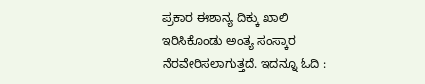ಪ್ರಕಾರ ಈಶಾನ್ಯ ದಿಕ್ಕು ಖಾಲಿ ಇರಿಸಿಕೊಂಡು ಅಂತ್ಯ ಸಂಸ್ಕಾರ ನೆರವೇರಿಸಲಾಗುತ್ತದೆ. ಇದನ್ನೂ ಓದಿ :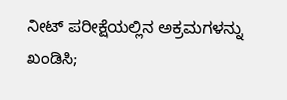ನೀಟ್ ಪರೀಕ್ಷೆಯಲ್ಲಿನ ಅಕ್ರಮಗಳನ್ನು ಖಂಡಿಸಿ;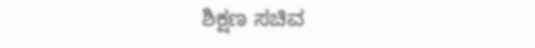ಶಿಕ್ಷಣ ಸಚಿವ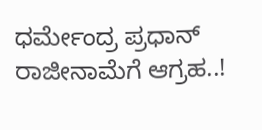ಧರ್ಮೇಂದ್ರ ಪ್ರಧಾನ್ ರಾಜೀನಾಮೆಗೆ ಆಗ್ರಹ..!